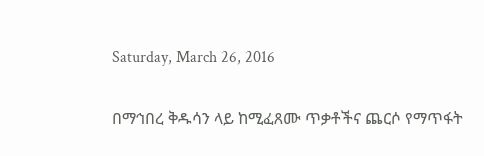Saturday, March 26, 2016

በማኅበረ ቅዱሳን ላይ ከሚፈጸሙ ጥቃቶችና ጨርሶ የማጥፋት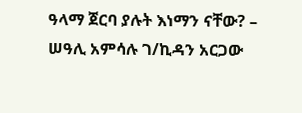ዓላማ ጀርባ ያሉት እነማን ናቸው? – ሠዓሊ አምሳሉ ገ/ኪዳን አርጋው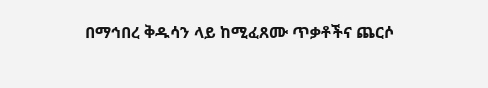በማኅበረ ቅዱሳን ላይ ከሚፈጸሙ ጥቃቶችና ጨርሶ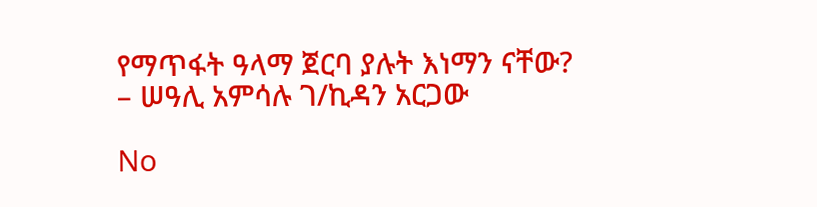የማጥፋት ዓላማ ጀርባ ያሉት እነማን ናቸው? – ሠዓሊ አምሳሉ ገ/ኪዳን አርጋው

No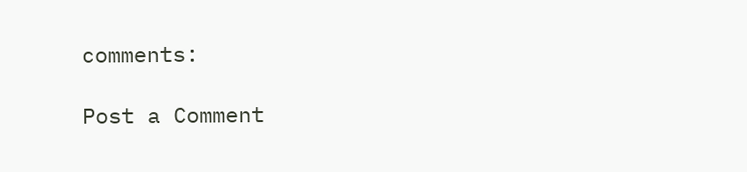comments:

Post a Comment